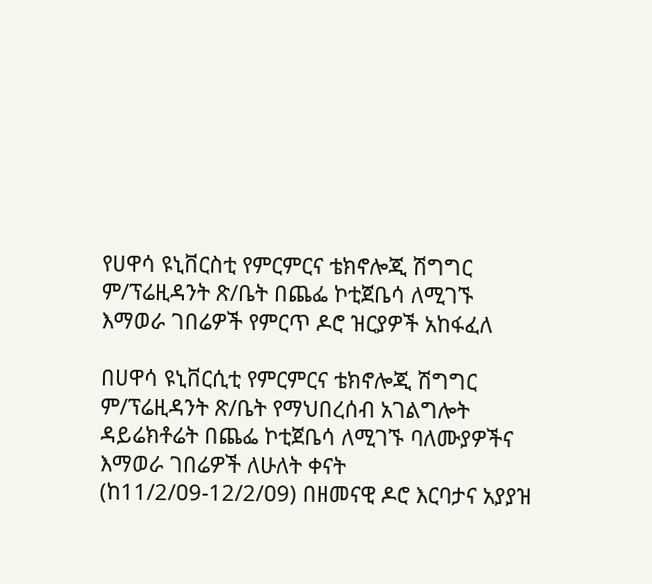የሀዋሳ ዩኒቨርስቲ የምርምርና ቴክኖሎጂ ሽግግር ም/ፕሬዚዳንት ጽ/ቤት በጨፌ ኮቲጀቤሳ ለሚገኙ እማወራ ገበሬዎች የምርጥ ዶሮ ዝርያዎች አከፋፈለ

በሀዋሳ ዩኒቨርሲቲ የምርምርና ቴክኖሎጂ ሽግግር ም/ፕሬዚዳንት ጽ/ቤት የማህበረሰብ አገልግሎት ዳይሬክቶሬት በጨፌ ኮቲጀቤሳ ለሚገኙ ባለሙያዎችና እማወራ ገበሬዎች ለሁለት ቀናት (ከ11/2/ዐ9-12/2/ዐ9) በዘመናዊ ዶሮ እርባታና አያያዝ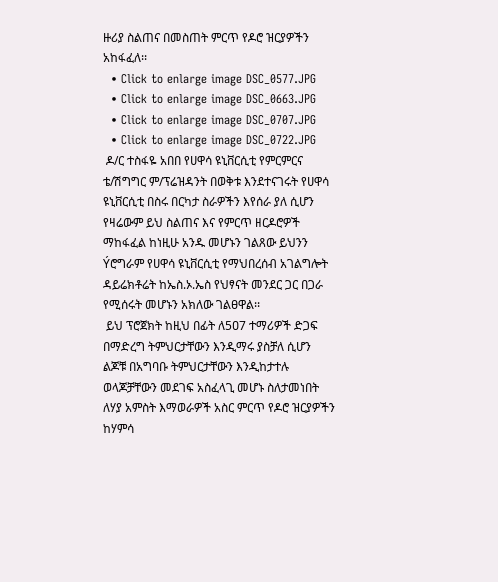ዙሪያ ስልጠና በመስጠት ምርጥ የዶሮ ዝርያዎችን አከፋፈለ፡፡
  • Click to enlarge image DSC_0577.JPG
  • Click to enlarge image DSC_0663.JPG
  • Click to enlarge image DSC_0707.JPG
  • Click to enlarge image DSC_0722.JPG
 ዶ/ር ተስፋዬ አበበ የሀዋሳ ዩኒቨርሲቲ የምርምርና ቴ/ሽግግር ም/ፕሬዝዳንት በወቅቱ እንደተናገሩት የሀዋሳ ዩኒቨርሲቲ በስሩ በርካታ ስራዎችን እየሰራ ያለ ሲሆን የዛሬውም ይህ ስልጠና እና የምርጥ ዘርዶሮዎች ማከፋፈል ከነዚሁ አንዱ መሆኑን ገልጸው ይህንን Ýሮግራም የሀዋሳ ዩኒቨርሲቲ የማህበረሰብ አገልግሎት ዳይሬክቶሬት ከኤስ.ኦ.ኤስ የህፃናት መንደር ጋር በጋራ የሚሰሩት መሆኑን አክለው ገልፀዋል፡፡
 ይህ ፕሮጀክት ከዚህ በፊት ለ5ዐ7 ተማሪዎች ድጋፍ በማድረግ ትምህርታቸውን እንዲማሩ ያስቻለ ሲሆን ልጆቹ በአግባቡ ትምህርታቸውን እንዲከታተሉ ወላጆቻቸውን መደገፍ አስፈላጊ መሆኑ ስለታመነበት ለሃያ አምስት እማወራዎች አስር ምርጥ የዶሮ ዝርያዎችን ከሃምሳ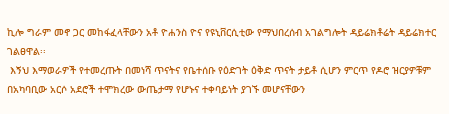ኪሎ ግራም መኖ ጋር መከፋፈላቸውን አቶ ዮሐንስ ዮና የዩኒቨርሲቲው የማህበረሰብ አገልግሎት ዳይሬክቶሬት ዳይሬክተር ገልፀዋል፡፡
 እኝህ እማወራዎች የተመረጡት በመነሻ ጥናትና የቤተሰቡ የዕድገት ዕቅድ ጥናት ታይቶ ሲሆን ምርጥ የዶሮ ዝርያዎቹም በአካባቢው አርሶ አደሮች ተሞክረው ውጤታማ የሆኑና ተቀባይነት ያገኙ መሆናቸውን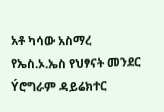አቶ ካሳው አስማረ የኤስ.ኦ.ኤስ የህፃናት መንደር Ýሮግራም ዳይሬክተር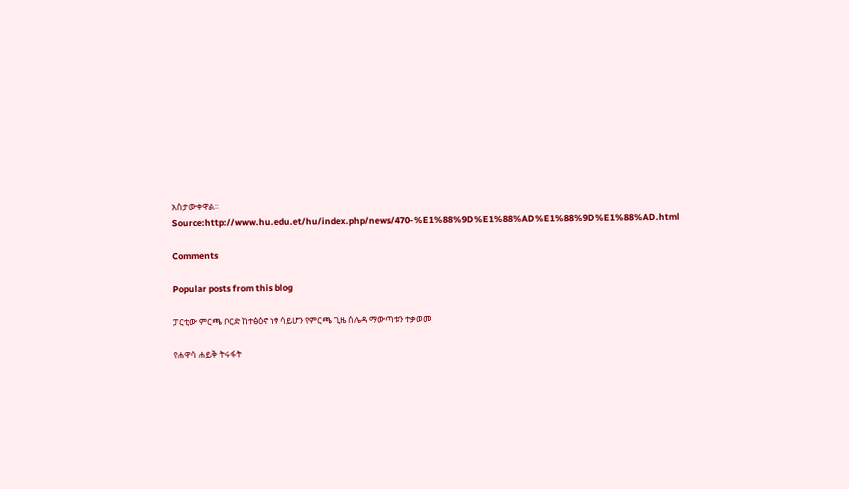አስታውቀዋል፡፡
Source:http://www.hu.edu.et/hu/index.php/news/470-%E1%88%9D%E1%88%AD%E1%88%9D%E1%88%AD.html

Comments

Popular posts from this blog

ፓርቲው ምርጫ ቦርድ ከተፅዕኖ ነፃ ሳይሆን የምርጫ ጊዜ ሰሌዳ ማውጣቱን ተቃወመ

የሐዋሳ ሐይቅ ትሩፋት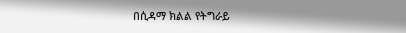በሲዳማ ክልል የትግራይ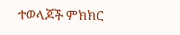ተወላጆች ምክክር